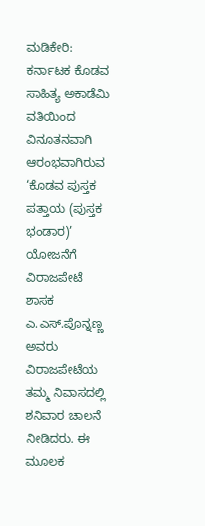ಮಡಿಕೇರಿ: ಕರ್ನಾಟಕ ಕೊಡವ ಸಾಹಿತ್ಯ ಅಕಾಡೆಮಿ ವತಿಯಿಂದ ವಿನೂತನವಾಗಿ ಆರಂಭವಾಗಿರುವ ‘ಕೊಡವ ಪುಸ್ತಕ ಪತ್ತಾಯ (ಪುಸ್ತಕ ಭಂಡಾರ)’ ಯೋಜನೆಗೆ ವಿರಾಜಪೇಟೆ ಶಾಸಕ ಎ.ಎಸ್.ಪೊನ್ನಣ್ಣ ಅವರು ವಿರಾಜಪೇಟೆಯ ತಮ್ಮ ನಿವಾಸದಲ್ಲಿ ಶನಿವಾರ ಚಾಲನೆ ನೀಡಿದರು. ಈ ಮೂಲಕ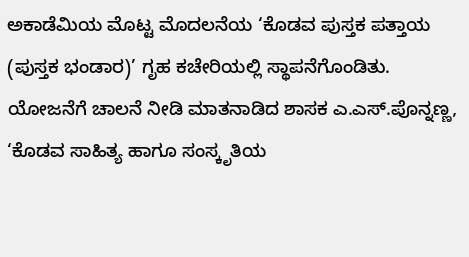ಅಕಾಡೆಮಿಯ ಮೊಟ್ಟ ಮೊದಲನೆಯ ‘ಕೊಡವ ಪುಸ್ತಕ ಪತ್ತಾಯ (ಪುಸ್ತಕ ಭಂಡಾರ)’ ಗೃಹ ಕಚೇರಿಯಲ್ಲಿ ಸ್ಥಾಪನೆಗೊಂಡಿತು.
ಯೋಜನೆಗೆ ಚಾಲನೆ ನೀಡಿ ಮಾತನಾಡಿದ ಶಾಸಕ ಎ.ಎಸ್.ಪೊನ್ನಣ್ಣ, ‘ಕೊಡವ ಸಾಹಿತ್ಯ ಹಾಗೂ ಸಂಸ್ಕೃತಿಯ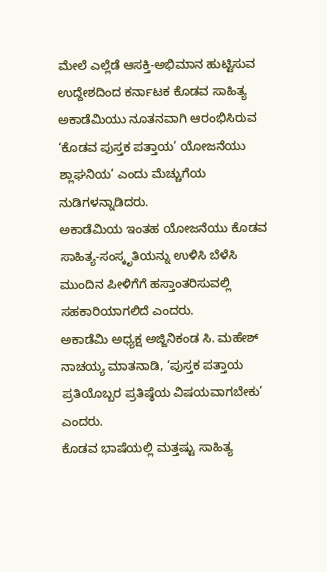ಮೇಲೆ ಎಲ್ಲೆಡೆ ಆಸಕ್ತಿ-ಅಭಿಮಾನ ಹುಟ್ಟಿಸುವ ಉದ್ದೇಶದಿಂದ ಕರ್ನಾಟಕ ಕೊಡವ ಸಾಹಿತ್ಯ ಅಕಾಡೆಮಿಯು ನೂತನವಾಗಿ ಆರಂಭಿಸಿರುವ ‘ಕೊಡವ ಪುಸ್ತಕ ಪತ್ತಾಯ’ ಯೋಜನೆಯು ಶ್ಲಾಘನಿಯ’ ಎಂದು ಮೆಚ್ಚುಗೆಯ ನುಡಿಗಳನ್ನಾಡಿದರು.
ಅಕಾಡೆಮಿಯ ಇಂತಹ ಯೋಜನೆಯು ಕೊಡವ ಸಾಹಿತ್ಯ-ಸಂಸ್ಕೃತಿಯನ್ನು ಉಳಿಸಿ ಬೆಳೆಸಿ ಮುಂದಿನ ಪೀಳಿಗೆಗೆ ಹಸ್ತಾಂತರಿಸುವಲ್ಲಿ ಸಹಕಾರಿಯಾಗಲಿದೆ ಎಂದರು.
ಅಕಾಡೆಮಿ ಅಧ್ಯಕ್ಷ ಅಜ್ಜಿನಿಕಂಡ ಸಿ. ಮಹೇಶ್ ನಾಚಯ್ಯ ಮಾತನಾಡಿ, ‘ಪುಸ್ತಕ ಪತ್ತಾಯ ಪ್ರತಿಯೊಬ್ಬರ ಪ್ರತಿಷ್ಠೆಯ ವಿಷಯವಾಗಬೇಕು’ ಎಂದರು.
ಕೊಡವ ಭಾಷೆಯಲ್ಲಿ ಮತ್ತಷ್ಟು ಸಾಹಿತ್ಯ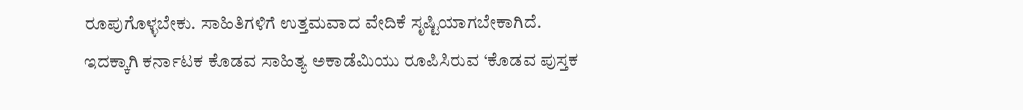ರೂಪುಗೊಳ್ಳಬೇಕು. ಸಾಹಿತಿಗಳಿಗೆ ಉತ್ತಮವಾದ ವೇದಿಕೆ ಸೃಷ್ಟಿಯಾಗಬೇಕಾಗಿದೆ. ಇದಕ್ಕಾಗಿ ಕರ್ನಾಟಕ ಕೊಡವ ಸಾಹಿತ್ಯ ಅಕಾಡೆಮಿಯು ರೂಪಿಸಿರುವ ‘ಕೊಡವ ಪುಸ್ತಕ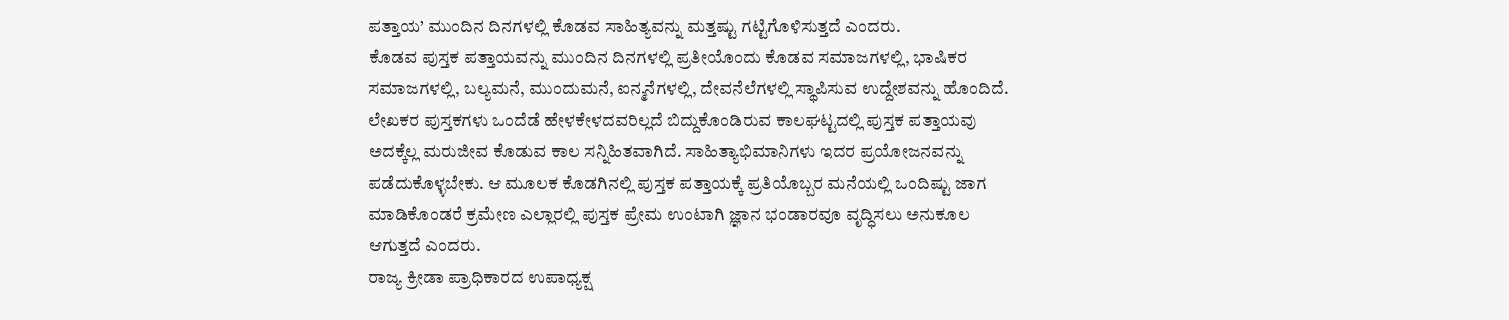ಪತ್ತಾಯ’ ಮುಂದಿನ ದಿನಗಳಲ್ಲಿ ಕೊಡವ ಸಾಹಿತ್ಯವನ್ನು ಮತ್ತಷ್ಟು ಗಟ್ಟಿಗೊಳಿಸುತ್ತದೆ ಎಂದರು.
ಕೊಡವ ಪುಸ್ತಕ ಪತ್ತಾಯವನ್ನು ಮುಂದಿನ ದಿನಗಳಲ್ಲಿ ಪ್ರತೀಯೊಂದು ಕೊಡವ ಸಮಾಜಗಳಲ್ಲಿ, ಭಾಷಿಕರ ಸಮಾಜಗಳಲ್ಲಿ, ಬಲ್ಯಮನೆ, ಮುಂದುಮನೆ, ಐನ್ಮನೆಗಳಲ್ಲಿ, ದೇವನೆಲೆಗಳಲ್ಲಿ ಸ್ಥಾಪಿಸುವ ಉದ್ದೇಶವನ್ನು ಹೊಂದಿದೆ. ಲೇಖಕರ ಪುಸ್ತಕಗಳು ಒಂದೆಡೆ ಹೇಳಕೇಳದವರಿಲ್ಲದೆ ಬಿದ್ದುಕೊಂಡಿರುವ ಕಾಲಘಟ್ಟದಲ್ಲಿ ಪುಸ್ತಕ ಪತ್ತಾಯವು ಅದಕ್ಕೆಲ್ಲ ಮರುಜೀವ ಕೊಡುವ ಕಾಲ ಸನ್ನಿಹಿತವಾಗಿದೆ. ಸಾಹಿತ್ಯಾಭಿಮಾನಿಗಳು ಇದರ ಪ್ರಯೋಜನವನ್ನು ಪಡೆದುಕೊಳ್ಳಬೇಕು. ಆ ಮೂಲಕ ಕೊಡಗಿನಲ್ಲಿ ಪುಸ್ತಕ ಪತ್ತಾಯಕ್ಕೆ ಪ್ರತಿಯೊಬ್ಬರ ಮನೆಯಲ್ಲಿ ಒಂದಿಷ್ಟು ಜಾಗ ಮಾಡಿಕೊಂಡರೆ ಕ್ರಮೇಣ ಎಲ್ಲಾರಲ್ಲಿ ಪುಸ್ತಕ ಪ್ರೇಮ ಉಂಟಾಗಿ ಜ್ಞಾನ ಭಂಡಾರವೂ ವೃದ್ಧಿಸಲು ಅನುಕೂಲ ಆಗುತ್ತದೆ ಎಂದರು.
ರಾಜ್ಯ ಕ್ರೀಡಾ ಪ್ರಾಧಿಕಾರದ ಉಪಾಧ್ಯಕ್ಷ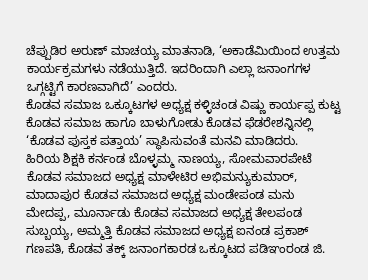ಚೆಪ್ಪುಡಿರ ಅರುಣ್ ಮಾಚಯ್ಯ ಮಾತನಾಡಿ, ‘ಅಕಾಡೆಮಿಯಿಂದ ಉತ್ತಮ ಕಾರ್ಯಕ್ರಮಗಳು ನಡೆಯುತ್ತಿದೆ. ಇದರಿಂದಾಗಿ ಎಲ್ಲಾ ಜನಾಂಗಗಳ ಒಗ್ಗಟ್ಟಿಗೆ ಕಾರಣವಾಗಿದೆ’ ಎಂದರು.
ಕೊಡವ ಸಮಾಜ ಒಕ್ಕೂಟಗಳ ಅಧ್ಯಕ್ಷ ಕಳ್ಳಿಚಂಡ ವಿಷ್ಣು ಕಾರ್ಯಪ್ಪ ಕುಟ್ಟ ಕೊಡವ ಸಮಾಜ ಹಾಗೂ ಬಾಳುಗೋಡು ಕೊಡವ ಫೆಡರೇಶನ್ನಿನಲ್ಲಿ ‘ಕೊಡವ ಪುಸ್ತಕ ಪತ್ತಾಯ’ ಸ್ಥಾಪಿಸುವಂತೆ ಮನವಿ ಮಾಡಿದರು.
ಹಿರಿಯ ಶಿಕ್ಷಕಿ ಕರ್ನಂಡ ಬೊಳ್ಳಮ್ಮ ನಾಣಯ್ಯ, ಸೋಮವಾರಪೇಟೆ ಕೊಡವ ಸಮಾಜದ ಅಧ್ಯಕ್ಷ ಮಾಳೇಟಿರ ಅಭಿಮನ್ಯುಕುಮಾರ್, ಮಾದಾಪುರ ಕೊಡವ ಸಮಾಜದ ಅಧ್ಯಕ್ಷ ಮಂಡೇಪಂಡ ಮನು ಮೇದಪ್ಪ, ಮೂರ್ನಾಡು ಕೊಡವ ಸಮಾಜದ ಅಧ್ಯಕ್ಷ ತೇಲಪಂಡ ಸುಬ್ಬಯ್ಯ, ಅಮ್ಮತ್ತಿ ಕೊಡವ ಸಮಾಜದ ಅಧ್ಯಕ್ಷ ಐನಂಡ ಪ್ರಕಾಶ್ ಗಣಪತಿ, ಕೊಡವ ತಕ್ಕ್ ಜನಾಂಗಕಾರಡ ಒಕ್ಕೂಟದ ಪಡಿಞಂರಂಡ ಜಿ.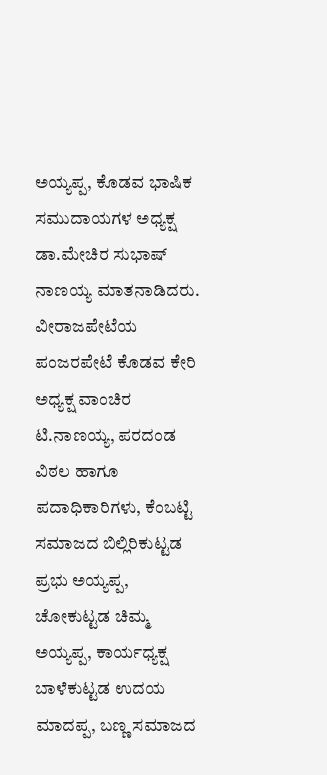ಅಯ್ಯಪ್ಪ, ಕೊಡವ ಭಾಷಿಕ ಸಮುದಾಯಗಳ ಅಧ್ಯಕ್ಷ ಡಾ.ಮೇಚಿರ ಸುಭಾಷ್ ನಾಣಯ್ಯ ಮಾತನಾಡಿದರು.
ವೀರಾಜಪೇಟೆಯ ಪಂಜರಪೇಟೆ ಕೊಡವ ಕೇರಿ ಅಧ್ಯಕ್ಷ ವಾಂಚಿರ ಟಿ.ನಾಣಯ್ಯ, ಪರದಂಡ ವಿಠಲ ಹಾಗೂ ಪದಾಧಿಕಾರಿಗಳು, ಕೆಂಬಟ್ಟಿ ಸಮಾಜದ ಬಿಲ್ಲಿರಿಕುಟ್ಟಡ ಪ್ರಭು ಅಯ್ಯಪ್ಪ, ಚೋಕುಟ್ಟಡ ಚಿಮ್ಮ ಅಯ್ಯಪ್ಪ, ಕಾರ್ಯಧ್ಯಕ್ಷ ಬಾಳೆಕುಟ್ಟಡ ಉದಯ ಮಾದಪ್ಪ, ಬಣ್ಣ ಸಮಾಜದ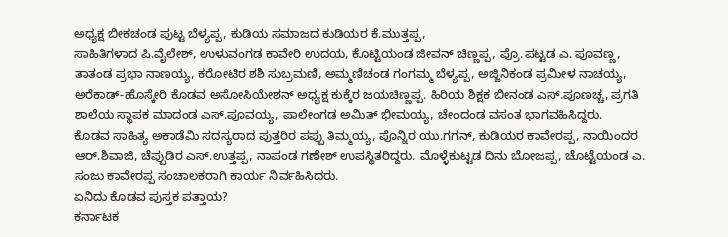ಅಧ್ಯಕ್ಷ ಬೀಕಚಂಡ ಪುಟ್ಟ ಬೆಳ್ಯಪ್ಪ, ಕುಡಿಯ ಸಮಾಜದ ಕುಡಿಯರ ಕೆ.ಮುತ್ತಪ್ಪ,
ಸಾಹಿತಿಗಳಾದ ಪಿ.ವೈಲೇಶ್, ಉಳುವಂಗಡ ಕಾವೇರಿ ಉದಯ, ಕೊಟ್ಟಿಯಂಡ ಜೀವನ್ ಚಿಣ್ಣಪ್ಪ, ಪ್ರೊ.ಪಟ್ಟಡ ಎ. ಪೂವಣ್ಣ, ತಾತಂಡ ಪ್ರಭಾ ನಾಣಯ್ಯ, ಕರೋಟಿರ ಶಶಿ ಸುಬ್ರಮಣಿ, ಅಮ್ಮಣಿಚಂಡ ಗಂಗಮ್ಮ ಬೆಳ್ಯಪ್ಪ, ಅಜ್ಜಿನಿಕಂಡ ಪ್ರಮೀಳ ನಾಚಯ್ಯ, ಅರೆಕಾಡ್-ಹೊಸ್ಕೇರಿ ಕೊಡವ ಅಸೋಸಿಯೇಶನ್ ಅಧ್ಯಕ್ಷ ಕುಕ್ಕೆರ ಜಯಚಿಣ್ಣಪ್ಪ. ಹಿರಿಯ ಶಿಕ್ಷಕ ಬೀನಂಡ ಎಸ್.ಪೂಣಚ್ಚ, ಪ್ರಗತಿ ಶಾಲೆಯ ಸ್ಥಾಪಕ ಮಾದಂಡ ಎಸ್.ಪೂವಯ್ಯ, ಪಾಲೇಂಗಡ ಅಮಿತ್ ಭೀಮಯ್ಯ, ಚೇಂದಂಡ ವಸಂತ ಭಾಗವಹಿಸಿದ್ದರು.
ಕೊಡವ ಸಾಹಿತ್ಯ ಅಕಾಡೆಮಿ ಸದಸ್ಯರಾದ ಪುತ್ತರಿರ ಪಪ್ಪು ತಿಮ್ಮಯ್ಯ, ಪೊನ್ನಿರ ಯು.ಗಗನ್, ಕುಡಿಯರ ಕಾವೇರಪ್ಪ, ನಾಯಿಂದರ ಆರ್.ಶಿವಾಜಿ, ಚೆಪ್ಪುಡಿರ ಎಸ್.ಉತ್ತಪ್ಪ, ನಾಪಂಡ ಗಣೇಶ್ ಉಪಸ್ಥಿತರಿದ್ದರು. ಮೊಳ್ಳೆಕುಟ್ಟಡ ದಿನು ಬೋಜಪ್ಪ, ಚೊಟ್ಟೆಯಂಡ ಎ. ಸಂಜು ಕಾವೇರಪ್ಪ ಸಂಚಾಲಕರಾಗಿ ಕಾರ್ಯ ನಿರ್ವಹಿಸಿದರು.
ಏನಿದು ಕೊಡವ ಪುಸ್ತಕ ಪತ್ತಾಯ?
ಕರ್ನಾಟಕ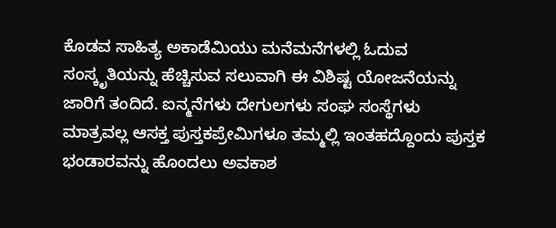ಕೊಡವ ಸಾಹಿತ್ಯ ಅಕಾಡೆಮಿಯು ಮನೆಮನೆಗಳಲ್ಲಿ ಓದುವ ಸಂಸ್ಕೃತಿಯನ್ನು ಹೆಚ್ಚಿಸುವ ಸಲುವಾಗಿ ಈ ವಿಶಿಷ್ಟ ಯೋಜನೆಯನ್ನು ಜಾರಿಗೆ ತಂದಿದೆ. ಐನ್ಮನೆಗಳು ದೇಗುಲಗಳು ಸಂಘ ಸಂಸ್ಥೆಗಳು ಮಾತ್ರವಲ್ಲ ಆಸಕ್ತ ಪುಸ್ತಕಪ್ರೇಮಿಗಳೂ ತಮ್ಮಲ್ಲಿ ಇಂತಹದ್ದೊಂದು ಪುಸ್ತಕ ಭಂಡಾರವನ್ನು ಹೊಂದಲು ಅವಕಾಶ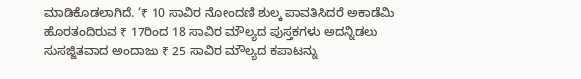ಮಾಡಿಕೊಡಲಾಗಿದೆ. ‘₹ 10 ಸಾವಿರ ನೋಂದಣಿ ಶುಲ್ಕ ಪಾವತಿಸಿದರೆ ಅಕಾಡೆಮಿ ಹೊರತಂದಿರುವ ₹ 17ರಿಂದ 18 ಸಾವಿರ ಮೌಲ್ಯದ ಪುಸ್ತಕಗಳು ಅದನ್ನಿಡಲು ಸುಸಜ್ಜಿತವಾದ ಅಂದಾಜು ₹ 25 ಸಾವಿರ ಮೌಲ್ಯದ ಕಪಾಟನ್ನು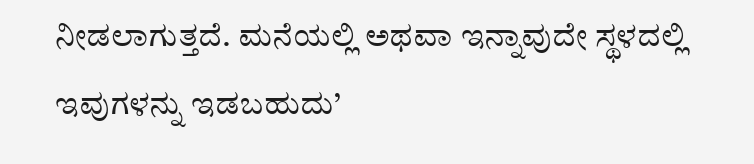ನೀಡಲಾಗುತ್ತದೆ. ಮನೆಯಲ್ಲಿ ಅಥವಾ ಇನ್ನಾವುದೇ ಸ್ಥಳದಲ್ಲಿ ಇವುಗಳನ್ನು ಇಡಬಹುದು’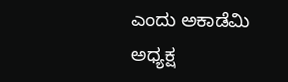ಎಂದು ಅಕಾಡೆಮಿ ಅಧ್ಯಕ್ಷ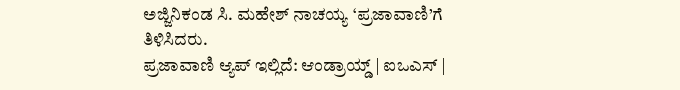ಅಜ್ಜಿನಿಕಂಡ ಸಿ. ಮಹೇಶ್ ನಾಚಯ್ಯ ‘ಪ್ರಜಾವಾಣಿ’ಗೆ ತಿಳಿಸಿದರು.
ಪ್ರಜಾವಾಣಿ ಆ್ಯಪ್ ಇಲ್ಲಿದೆ: ಆಂಡ್ರಾಯ್ಡ್ | ಐಒಎಸ್ |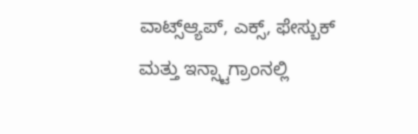ವಾಟ್ಸ್ಆ್ಯಪ್, ಎಕ್ಸ್, ಫೇಸ್ಬುಕ್ ಮತ್ತು ಇನ್ಸ್ಟಾಗ್ರಾಂನಲ್ಲಿ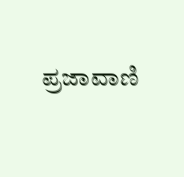ಪ್ರಜಾವಾಣಿ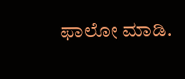ಫಾಲೋ ಮಾಡಿ.